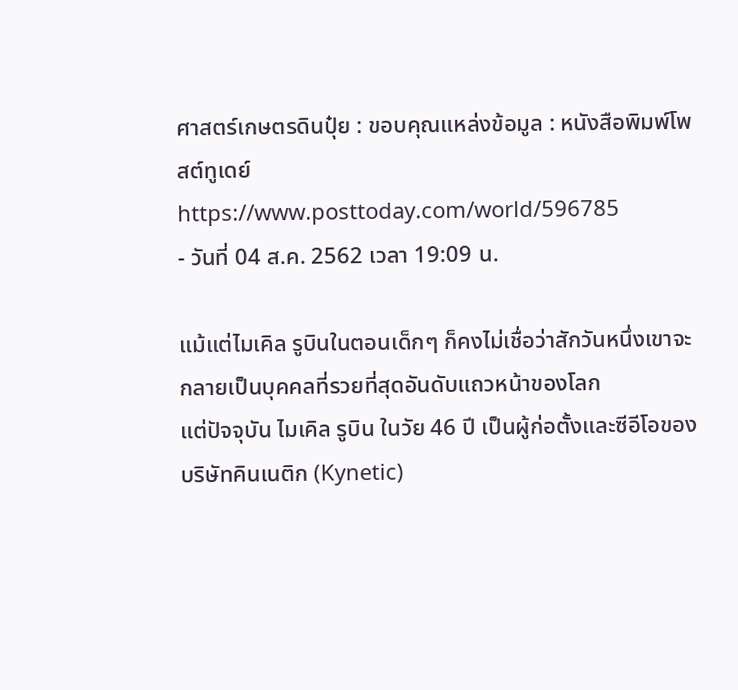ศาสตร์เกษตรดินปุ๋ย : ขอบคุณแหล่งข้อมูล : หนังสือพิมพ์โพสต์ทูเดย์
https://www.posttoday.com/world/596785
- วันที่ 04 ส.ค. 2562 เวลา 19:09 น.

แม้แต่ไมเคิล รูบินในตอนเด็กๆ ก็คงไม่เชื่อว่าสักวันหนึ่งเขาจะกลายเป็นบุคคลที่รวยที่สุดอันดับแถวหน้าของโลก
แต่ปัจจุบัน ไมเคิล รูบิน ในวัย 46 ปี เป็นผู้ก่อตั้งและซีอีโอของบริษัทคินเนติก (Kynetic)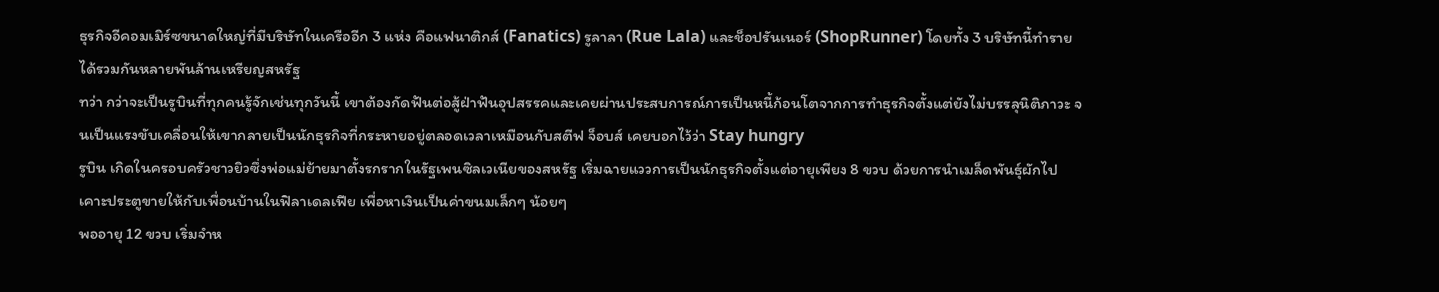ธุรกิจอีคอมเมิร์ซขนาดใหญ่ที่มีบริษัทในเครืออีก 3 แห่ง คือแฟนาติกส์ (Fanatics) รูลาลา (Rue Lala) และช็อปรันเนอร์ (ShopRunner) โดยทั้ง 3 บริษัทนี้ทำรายได้รวมกันหลายพันล้านเหรียญสหรัฐ
ทว่า กว่าจะเป็นรูบินที่ทุกคนรู้จักเช่นทุกวันนี้ เขาต้องกัดฟันต่อสู้ฝ่าฟันอุปสรรคและเคยผ่านประสบการณ์การเป็นหนี้ก้อนโตจากการทำธุรกิจตั้งแต่ยังไม่บรรลุนิติภาวะ จนเป็นแรงขับเคลื่อนให้เขากลายเป็นนักธุรกิจที่กระหายอยู่ตลอดเวลาเหมือนกับสตีฟ จ็อบส์ เคยบอกไว้ว่า Stay hungry
รูบิน เกิดในครอบครัวชาวยิวซึ่งพ่อแม่ย้ายมาตั้งรกรากในรัฐเพนซิลเวเนียของสหรัฐ เริ่มฉายแววการเป็นนักธุรกิจตั้งแต่อายุเพียง 8 ขวบ ด้วยการนำเมล็ดพันธุ์ผักไปเคาะประตูขายให้กับเพื่อนบ้านในฟิลาเดลเฟีย เพื่อหาเงินเป็นค่าขนมเล็กๆ น้อยๆ
พออายุ 12 ขวบ เริ่มจำห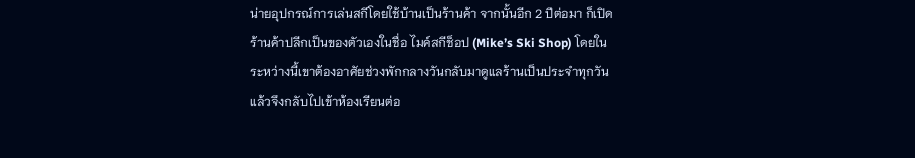น่ายอุปกรณ์การเล่นสกีโดยใช้บ้านเป็นร้านค้า จากนั้นอีก 2 ปีต่อมา ก็เปิดร้านค้าปลีกเป็นของตัวเองในชื่อ ไมค์สกีช็อป (Mike’s Ski Shop) โดยในระหว่างนี้เขาต้องอาศัยช่วงพักกลางวันกลับมาดูแลร้านเป็นประจำทุกวัน แล้วจึงกลับไปเข้าห้องเรียนต่อ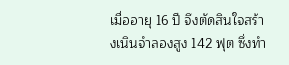เมื่ออายุ 16 ปี จึงตัดสินใจสร้างเนินจำลองสูง 142 ฟุต ซึ่งทำ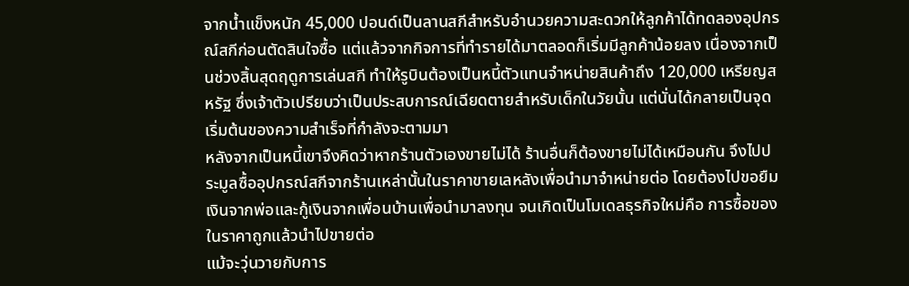จากน้ำแข็งหนัก 45,000 ปอนด์เป็นลานสกีสำหรับอำนวยความสะดวกให้ลูกค้าได้ทดลองอุปกรณ์สกีก่อนตัดสินใจซื้อ แต่แล้วจากกิจการที่ทำรายได้มาตลอดก็เริ่มมีลูกค้าน้อยลง เนื่องจากเป็นช่วงสิ้นสุดฤดูการเล่นสกี ทำให้รูบินต้องเป็นหนี้ตัวแทนจำหน่ายสินค้าถึง 120,000 เหรียญสหรัฐ ซึ่งเจ้าตัวเปรียบว่าเป็นประสบการณ์เฉียดตายสำหรับเด็กในวัยนั้น แต่นั่นได้กลายเป็นจุดเริ่มต้นของความสำเร็จที่กำลังจะตามมา
หลังจากเป็นหนี้เขาจึงคิดว่าหากร้านตัวเองขายไม่ได้ ร้านอื่นก็ต้องขายไม่ได้เหมือนกัน จึงไปประมูลซื้ออุปกรณ์สกีจากร้านเหล่านั้นในราคาขายเลหลังเพื่อนำมาจำหน่ายต่อ โดยต้องไปขอยืมเงินจากพ่อและกู้เงินจากเพื่อนบ้านเพื่อนำมาลงทุน จนเกิดเป็นโมเดลธุรกิจใหม่คือ การซื้อของในราคาถูกแล้วนำไปขายต่อ
แม้จะวุ่นวายกับการ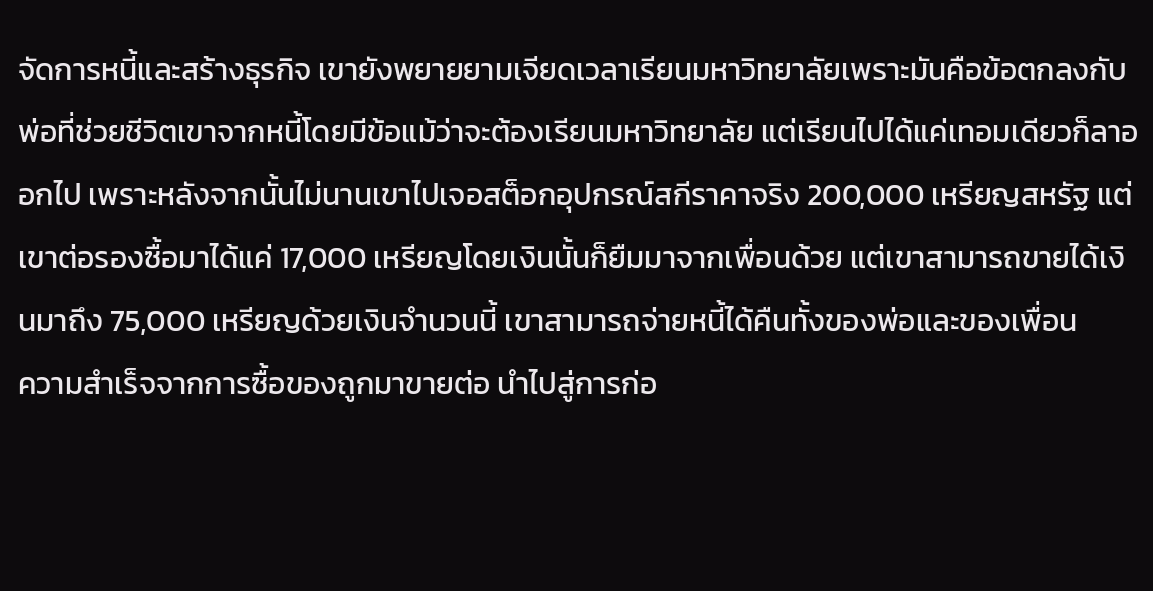จัดการหนี้และสร้างธุรกิจ เขายังพยายยามเจียดเวลาเรียนมหาวิทยาลัยเพราะมันคือข้อตกลงกับพ่อที่ช่วยชีวิตเขาจากหนี้โดยมีข้อแม้ว่าจะต้องเรียนมหาวิทยาลัย แต่เรียนไปได้แค่เทอมเดียวก็ลาออกไป เพราะหลังจากนั้นไม่นานเขาไปเจอสต็อกอุปกรณ์สกีราคาจริง 200,000 เหรียญสหรัฐ แต่เขาต่อรองซื้อมาได้แค่ 17,000 เหรียญโดยเงินนั้นก็ยืมมาจากเพื่อนด้วย แต่เขาสามารถขายได้เงินมาถึง 75,000 เหรียญด้วยเงินจำนวนนี้ เขาสามารถจ่ายหนี้ได้คืนทั้งของพ่อและของเพื่อน
ความสำเร็จจากการซื้อของถูกมาขายต่อ นำไปสู่การก่อ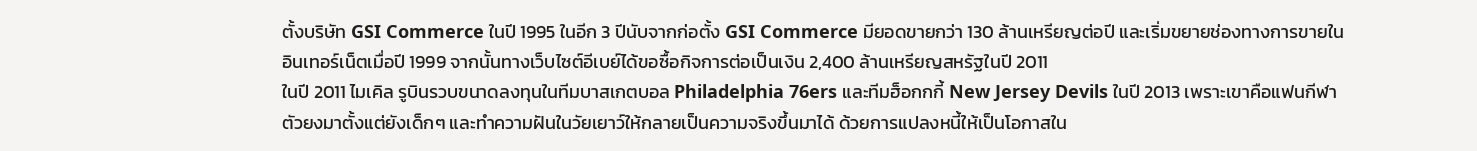ตั้งบริษัท GSI Commerce ในปี 1995 ในอีก 3 ปีนับจากก่อตั้ง GSI Commerce มียอดขายกว่า 130 ล้านเหรียญต่อปี และเริ่มขยายช่องทางการขายในอินเทอร์เน็ตเมื่อปี 1999 จากนั้นทางเว็บไซต์อีเบย์ได้ขอซื้อกิจการต่อเป็นเงิน 2,400 ล้านเหรียญสหรัฐในปี 2011
ในปี 2011 ไมเคิล รูบินรวบขนาดลงทุนในทีมบาสเกตบอล Philadelphia 76ers และทีมฮ็อกกกี้ New Jersey Devils ในปี 2013 เพราะเขาคือแฟนกีฬาตัวยงมาตั้งแต่ยังเด็กๆ และทำความฝันในวัยเยาว์ให้กลายเป็นความจริงขึ้นมาได้ ด้วยการแปลงหนี้ให้เป็นโอกาสใน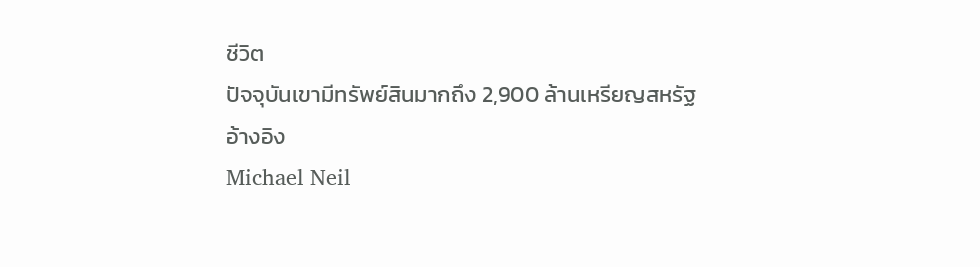ชีวิต
ปัจจุบันเขามีทรัพย์สินมากถึง 2,900 ล้านเหรียญสหรัฐ
อ้างอิง
Michael Neil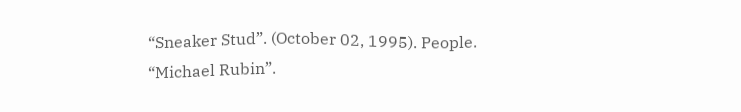“Sneaker Stud”. (October 02, 1995). People.
“Michael Rubin”.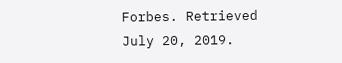Forbes. Retrieved July 20, 2019.